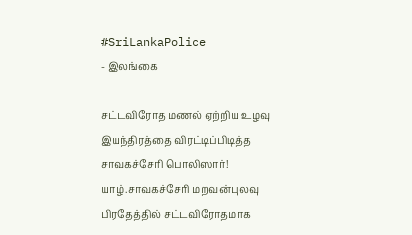#SriLankaPolice
- இலங்கை

சட்டவிரோத மணல் ஏற்றிய உழவு இயந்திரத்தை விரட்டிப்பிடித்த சாவகச்சேரி பொலிஸார்!
யாழ்.சாவகச்சேரி மறவன்புலவு பிரதேத்தில் சட்டவிரோதமாக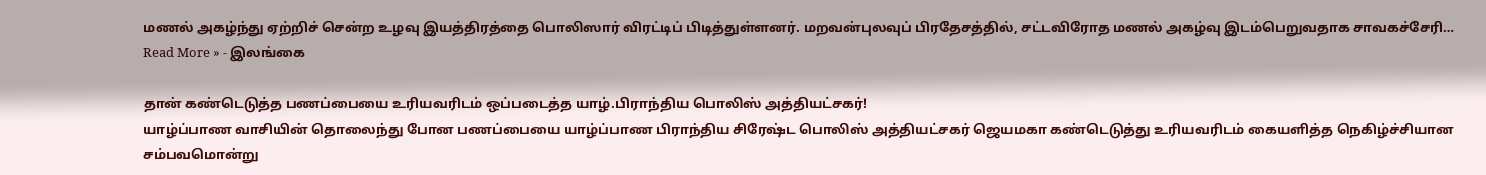மணல் அகழ்ந்து ஏற்றிச் சென்ற உழவு இயத்திரத்தை பொலிஸார் விரட்டிப் பிடித்துள்ளனர். மறவன்புலவுப் பிரதேசத்தில், சட்டவிரோத மணல் அகழ்வு இடம்பெறுவதாக சாவகச்சேரி…
Read More » - இலங்கை

தான் கண்டெடுத்த பணப்பையை உரியவரிடம் ஒப்படைத்த யாழ்.பிராந்திய பொலிஸ் அத்தியட்சகர்!
யாழ்ப்பாண வாசியின் தொலைந்து போன பணப்பையை யாழ்ப்பாண பிராந்திய சிரேஷ்ட பொலிஸ் அத்தியட்சகர் ஜெயமகா கண்டெடுத்து உரியவரிடம் கையளித்த நெகிழ்ச்சியான சம்பவமொன்று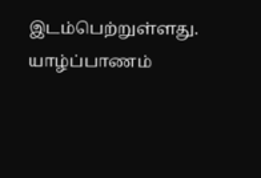இடம்பெற்றுள்ளது. யாழ்ப்பாணம்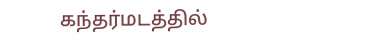கந்தர்மடத்தில்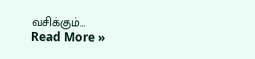வசிக்கும்…
Read More »